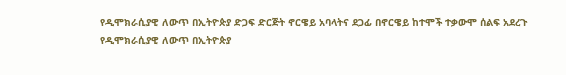የዲሞክራሲያዊ ለውጥ በኢትዮጵያ ድጋፍ ድርጅት ኖርዌይ አባላትና ደጋፊ በኖርዌይ ከተሞች ተቃውሞ ሰልፍ አደረጉ
የዲሞክራሲያዊ ለውጥ በኢትዮጵያ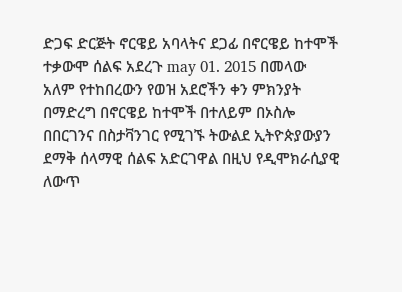ድጋፍ ድርጅት ኖርዌይ አባላትና ደጋፊ በኖርዌይ ከተሞች ተቃውሞ ሰልፍ አደረጉ may 01. 2015 በመላው አለም የተከበረውን የወዝ አደሮችን ቀን ምክንያት በማድረግ በኖርዌይ ከተሞች በተለይም በኦስሎ በበርገንና በስታቫንገር የሚገኙ ትውልደ ኢትዮጵያውያን ደማቅ ሰላማዊ ሰልፍ አድርገዋል በዚህ የዲሞክራሲያዊ ለውጥ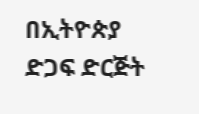በኢትዮጵያ ድጋፍ ድርጅት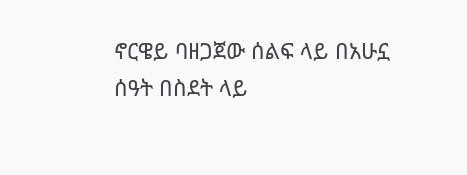ኖርዌይ ባዘጋጀው ሰልፍ ላይ በአሁኗ ሰዓት በስደት ላይ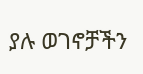ያሉ ወገኖቻችን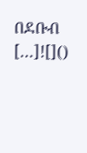በደቡብ […]![]()